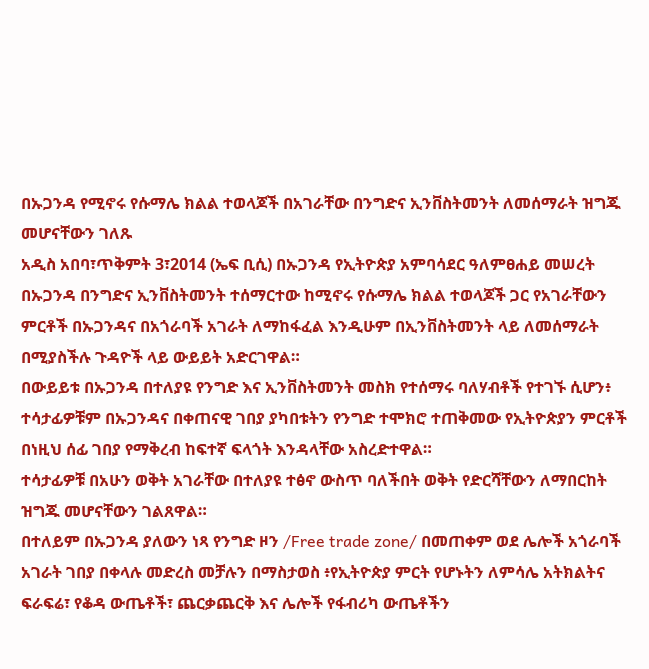በኡጋንዳ የሚኖሩ የሱማሌ ክልል ተወላጆች በአገራቸው በንግድና ኢንቨስትመንት ለመሰማራት ዝግጁ መሆናቸውን ገለጹ
አዲስ አበባ፣ጥቅምት 3፣2014 (ኤፍ ቢሲ) በኡጋንዳ የኢትዮጵያ አምባሳደር ዓለምፀሐይ መሠረት በኡጋንዳ በንግድና ኢንቨስትመንት ተሰማርተው ከሚኖሩ የሱማሌ ክልል ተወላጆች ጋር የአገራቸውን ምርቶች በኡጋንዳና በአጎራባች አገራት ለማከፋፈል እንዲሁም በኢንቨስትመንት ላይ ለመሰማራት በሚያስችሉ ጉዳዮች ላይ ውይይት አድርገዋል።
በውይይቱ በኡጋንዳ በተለያዩ የንግድ እና ኢንቨስትመንት መስክ የተሰማሩ ባለሃብቶች የተገኙ ሲሆን፥ ተሳታፊዎቹም በኡጋንዳና በቀጠናዊ ገበያ ያካበቱትን የንግድ ተሞክሮ ተጠቅመው የኢትዮጵያን ምርቶች በነዚህ ሰፊ ገበያ የማቅረብ ከፍተኛ ፍላጎት እንዳላቸው አስረድተዋል።
ተሳታፊዎቹ በአሁን ወቅት አገራቸው በተለያዩ ተፅኖ ውስጥ ባለችበት ወቅት የድርሻቸውን ለማበርከት ዝግጁ መሆናቸውን ገልጸዋል።
በተለይም በኡጋንዳ ያለውን ነጻ የንግድ ዞን /Free trade zone/ በመጠቀም ወደ ሌሎች አጎራባች አገራት ገበያ በቀላሉ መድረስ መቻሉን በማስታወስ ፥የኢትዮጵያ ምርት የሆኑትን ለምሳሌ አትክልትና ፍራፍሬ፣ የቆዳ ውጤቶች፣ ጨርቃጨርቅ እና ሌሎች የፋብሪካ ውጤቶችን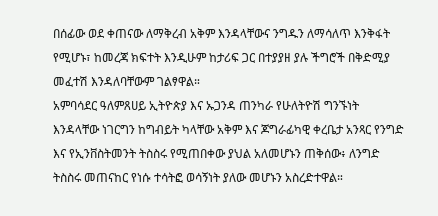በሰፊው ወደ ቀጠናው ለማቅረብ አቅም እንዳላቸውና ንግዱን ለማሳለጥ እንቅፋት የሚሆኑ፣ ከመረጃ ክፍተት እንዲሁም ከታሪፍ ጋር በተያያዘ ያሉ ችግሮች በቅድሚያ መፈተሽ እንዳለባቸውም ገልፃዋል።
አምባሳደር ዓለምጸሀይ ኢትዮጵያ እና ኡጋንዳ ጠንካራ የሁለትዮሽ ግንኙነት እንዳላቸው ነገርግን ከግብይት ካላቸው አቅም እና ጆግራፊካዊ ቀረቤታ አንጻር የንግድ እና የኢንቨስትመንት ትስስሩ የሚጠበቀው ያህል አለመሆኑን ጠቅሰው፥ ለንግድ ትስስሩ መጠናከር የነሱ ተሳትፎ ወሳኝነት ያለው መሆኑን አስረድተዋል።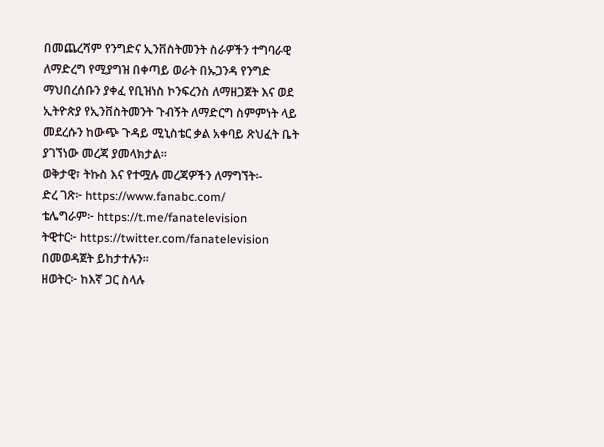በመጨረሻም የንግድና ኢንቨስትመንት ስራዎችን ተግባራዊ ለማድረግ የሚያግዝ በቀጣይ ወራት በኡጋንዳ የንግድ ማህበረሰቡን ያቀፈ የቢዝነስ ኮንፍረንስ ለማዘጋጀት እና ወደ ኢትዮጵያ የኢንቨስትመንት ጉብኝት ለማድርግ ስምምነት ላይ መደረሱን ከውጭ ጉዳይ ሚኒስቴር ቃል አቀባይ ጽህፈት ቤት ያገኘነው መረጃ ያመላክታል።
ወቅታዊ፣ ትኩስ እና የተሟሉ መረጃዎችን ለማግኘት፡-
ድረ ገጽ፦ https://www.fanabc.com/
ቴሌግራም፦ https://t.me/fanatelevision
ትዊተር፦ https://twitter.com/fanatelevision በመወዳጀት ይከታተሉን፡፡
ዘወትር፦ ከእኛ ጋር ስላሉ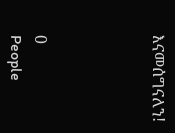እናመሰግናለን!




0
People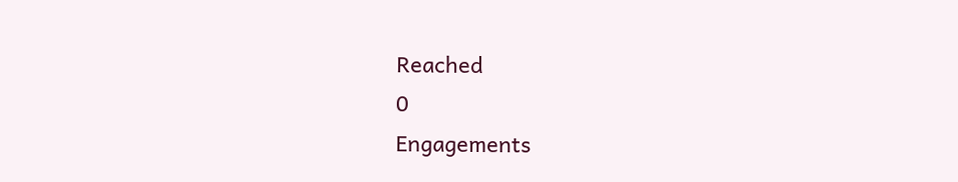Reached
0
Engagements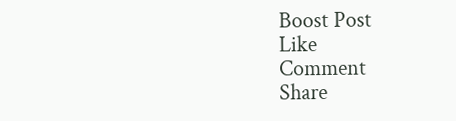Boost Post
Like
Comment
Share